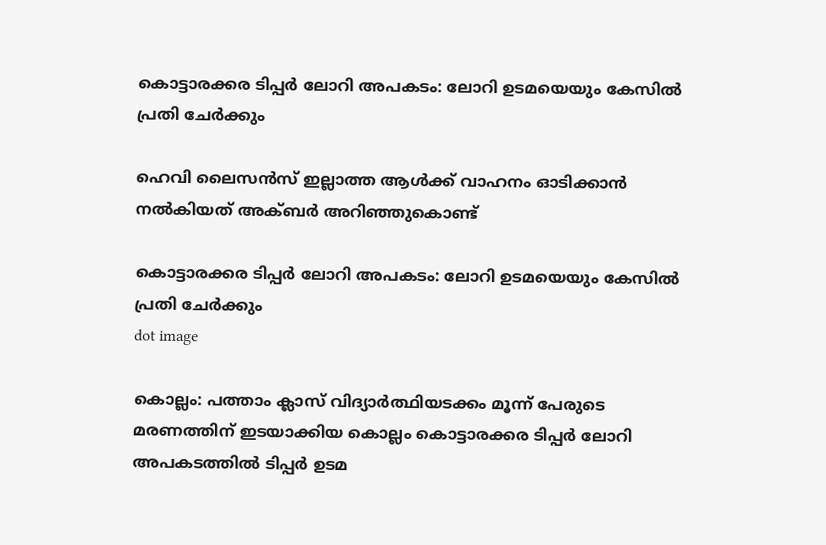കൊട്ടാരക്കര ടിപ്പര്‍ ലോറി അപകടം: ലോറി ഉടമയെയും കേസില്‍ പ്രതി ചേര്‍ക്കും

ഹെവി ലൈസന്‍സ് ഇല്ലാത്ത ആള്‍ക്ക് വാഹനം ഓടിക്കാന്‍ നല്‍കിയത് അക്ബര്‍ അറിഞ്ഞുകൊണ്ട്

കൊട്ടാരക്കര ടിപ്പര്‍ ലോറി അപകടം: ലോറി ഉടമയെയും കേസില്‍ പ്രതി ചേര്‍ക്കും
dot image

കൊല്ലം: പത്താം ക്ലാസ് വിദ്യാര്‍ത്ഥിയടക്കം മൂന്ന് പേരുടെ മരണത്തിന് ഇടയാക്കിയ കൊല്ലം കൊട്ടാരക്കര ടിപ്പര്‍ ലോറി അപകടത്തില്‍ ടിപ്പര്‍ ഉടമ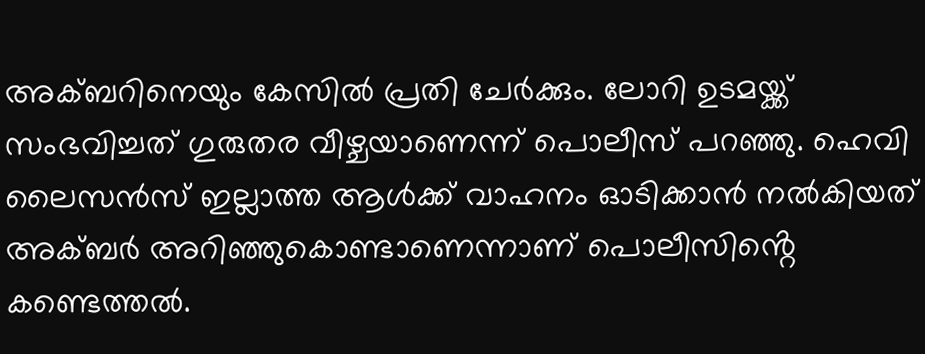അക്ബറിനെയും കേസില്‍ പ്രതി ചേര്‍ക്കും. ലോറി ഉടമയ്ക്ക് സംഭവിച്ചത് ഗുരുതര വീഴ്ചയാണെന്ന് പൊലീസ് പറഞ്ഞു. ഹെവി ലൈസന്‍സ് ഇല്ലാത്ത ആള്‍ക്ക് വാഹനം ഓടിക്കാന്‍ നല്‍കിയത് അക്ബര്‍ അറിഞ്ഞുകൊണ്ടാണെന്നാണ് പൊലീസിൻ്റെ കണ്ടെത്തൽ.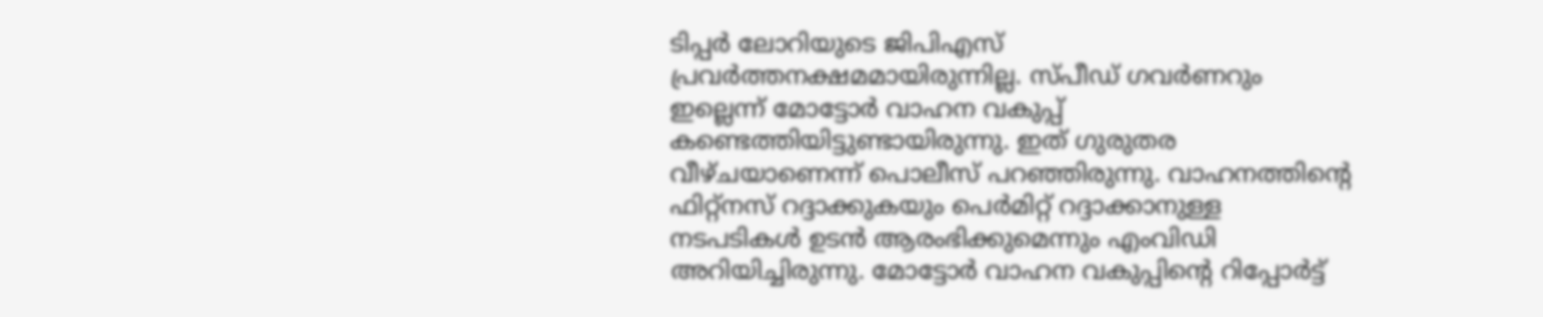ടിപ്പര്‍ ലോറിയുടെ ജിപിഎസ് പ്രവര്‍ത്തനക്ഷമമായിരുന്നില്ല. സ്പീഡ് ഗവര്‍ണറും ഇല്ലെന്ന് മോട്ടോര്‍ വാഹന വകുപ്പ് കണ്ടെത്തിയിട്ടുണ്ടായിരുന്നു. ഇത് ഗുരുതര വീഴ്ചയാണെന്ന് പൊലീസ് പറഞ്ഞിരുന്നു. വാഹനത്തിന്റെ ഫിറ്റ്‌നസ് റദ്ദാക്കുകയും പെര്‍മിറ്റ് റദ്ദാക്കാനുള്ള നടപടികള്‍ ഉടന്‍ ആരംഭിക്കുമെന്നും എംവിഡി അറിയിച്ചിരുന്നു. മോട്ടോര്‍ വാഹന വകുപ്പിന്റെ റിപ്പോര്‍ട്ട്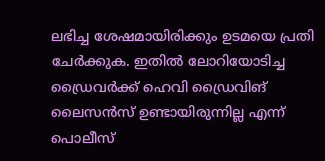ലഭിച്ച ശേഷമായിരിക്കും ഉടമയെ പ്രതി ചേര്‍ക്കുക. ഇതില്‍ ലോറിയോടിച്ച ഡ്രൈവര്‍ക്ക് ഹെവി ഡ്രൈവിങ് ലൈസന്‍സ് ഉണ്ടായിരുന്നില്ല എന്ന് പൊലീസ്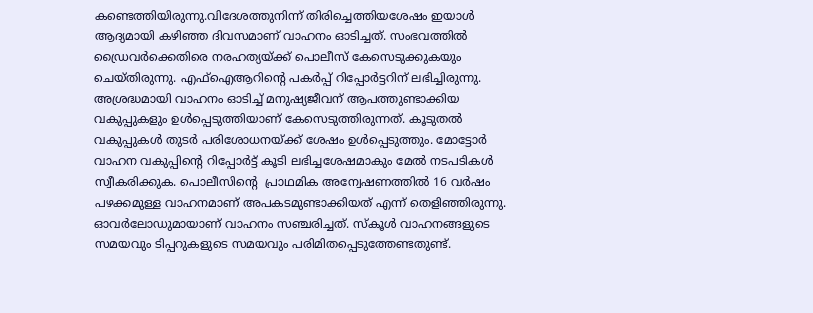കണ്ടെത്തിയിരുന്നു.വിദേശത്തുനിന്ന് തിരിച്ചെത്തിയശേഷം ഇയാള്‍ ആദ്യമായി കഴിഞ്ഞ ദിവസമാണ് വാഹനം ഓടിച്ചത്. സംഭവത്തില്‍ ഡ്രൈവര്‍ക്കെതിരെ നരഹത്യയ്ക്ക് പൊലീസ് കേസെടുക്കുകയും ചെയ്തിരുന്നു. എഫ്ഐആറിന്റെ പകർപ്പ് റിപ്പോർട്ടറിന് ലഭിച്ചിരുന്നു. അശ്രദ്ധമായി വാഹനം ഓടിച്ച് മനുഷ്യജീവന് ആപത്തുണ്ടാക്കിയ വകുപ്പുകളും ഉൾപ്പെടുത്തിയാണ് കേസെടുത്തിരുന്നത്. കൂടുതൽ വകുപ്പുകൾ തുടർ പരിശോധനയ്ക്ക് ശേഷം ഉൾപ്പെടുത്തും. മോട്ടോർ വാഹന വകുപ്പിന്റെ റിപ്പോർട്ട് കൂടി ലഭിച്ചശേഷമാകും മേൽ നടപടികൾ സ്വീകരിക്കുക. പൊലീസിന്റെ  പ്രാഥമിക അന്വേഷണത്തില്‍ 16 വര്‍ഷം പഴക്കമുള്ള വാഹനമാണ് അപകടമുണ്ടാക്കിയത് എന്ന് തെളിഞ്ഞിരുന്നു. ഓവര്‍ലോഡുമായാണ് വാഹനം സഞ്ചരിച്ചത്. സ്‌കൂള്‍ വാഹനങ്ങളുടെ സമയവും ടിപ്പറുകളുടെ സമയവും പരിമിതപ്പെടുത്തേണ്ടതുണ്ട്.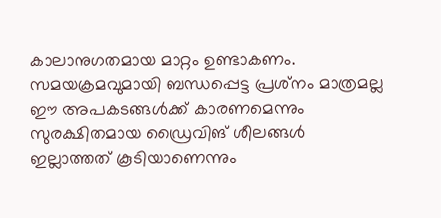കാലാനുഗതമായ മാറ്റം ഉണ്ടാകണം. സമയക്രമവുമായി ബന്ധപ്പെട്ട പ്രശ്‌നം മാത്രമല്ല ഈ അപകടങ്ങള്‍ക്ക് കാരണമെന്നും സുരക്ഷിതമായ ഡ്രൈവിങ് ശീലങ്ങള്‍ ഇല്ലാത്തത് കൂടിയാണെന്നും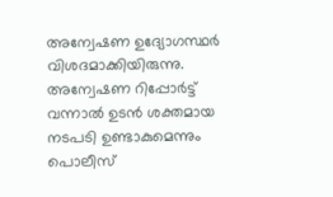അന്വേഷണ ഉദ്യോഗസ്ഥർ വിശദമാക്കിയിരുന്നു. അന്വേഷണ റിപ്പോര്‍ട്ട് വന്നാല്‍ ഉടന്‍ ശക്തമായ നടപടി ഉണ്ടാകുമെന്നും പൊലീസ്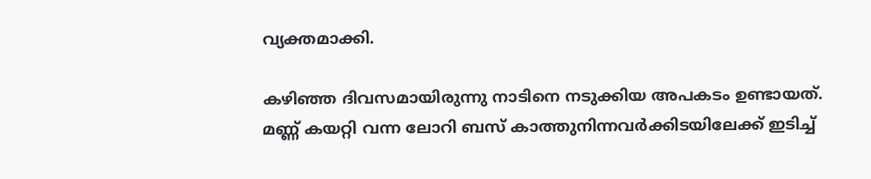വ്യക്തമാക്കി.

കഴിഞ്ഞ ദിവസമായിരുന്നു നാടിനെ നടുക്കിയ അപകടം ഉണ്ടായത്. മണ്ണ് കയറ്റി വന്ന ലോറി ബസ് കാത്തുനിന്നവര്‍ക്കിടയിലേക്ക് ഇടിച്ച്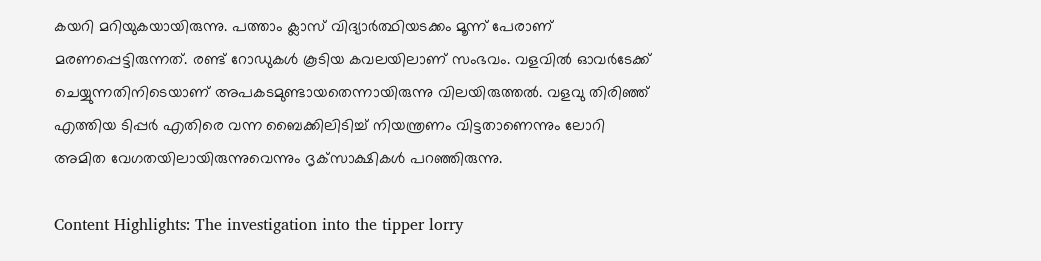കയറി മറിയുകയായിരുന്നു. പത്താം ക്ലാസ് വിദ്യാര്‍ത്ഥിയടക്കം മൂന്ന് പേരാണ് മരണപ്പെട്ടിരുന്നത്. രണ്ട് റോഡുകള്‍ കൂടിയ കവലയിലാണ് സംഭവം. വളവില്‍ ഓവര്‍ടേക്ക് ചെയ്യുന്നതിനിടെയാണ് അപകടമുണ്ടായതെന്നായിരുന്നു വിലയിരുത്തല്‍. വളവു തിരിഞ്ഞ് എത്തിയ ടിപ്പര്‍ എതിരെ വന്ന ബൈക്കിലിടിച്ച് നിയന്ത്രണം വിട്ടതാണെന്നും ലോറി അമിത വേഗതയിലായിരുന്നുവെന്നും ദൃക്‌സാക്ഷികള്‍ പറഞ്ഞിരുന്നു.

Content Highlights: The investigation into the tipper lorry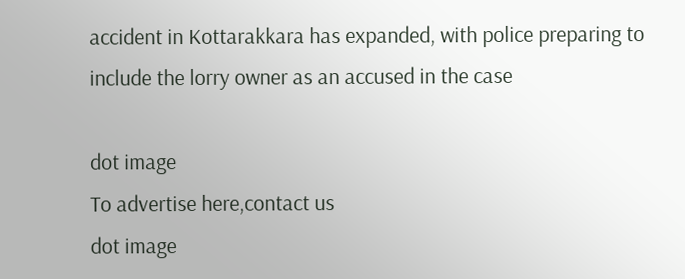accident in Kottarakkara has expanded, with police preparing to include the lorry owner as an accused in the case

dot image
To advertise here,contact us
dot image